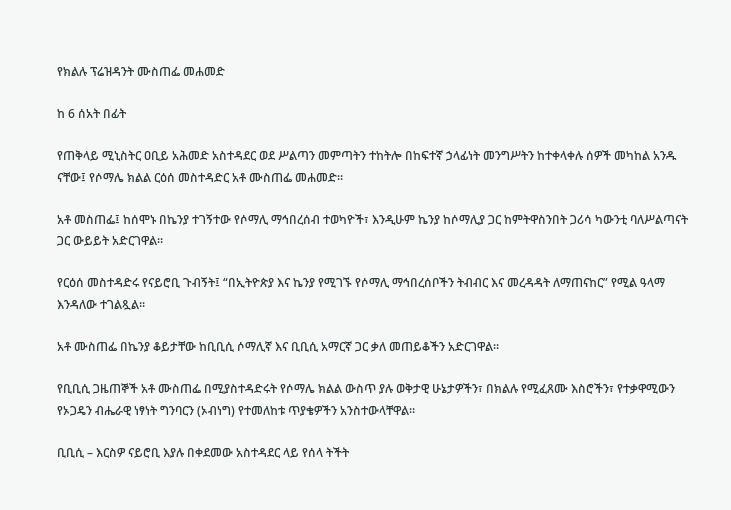የክልሉ ፕሬዝዳንት ሙስጠፌ መሐመድ

ከ 6 ሰአት በፊት

የጠቅላይ ሚኒስትር ዐቢይ አሕመድ አስተዳደር ወደ ሥልጣን መምጣትን ተከትሎ በከፍተኛ ኃላፊነት መንግሥትን ከተቀላቀሉ ሰዎች መካከል አንዱ ናቸው፤ የሶማሌ ክልል ርዕሰ መስተዳድር አቶ ሙስጠፌ መሐመድ።

አቶ መስጠፌ፤ ከሰሞኑ በኬንያ ተገኝተው የሶማሊ ማኅበረሰብ ተወካዮች፣ እንዲሁም ኬንያ ከሶማሊያ ጋር ከምትዋስንበት ጋሪሳ ካውንቲ ባለሥልጣናት ጋር ውይይት አድርገዋል።

የርዕሰ መስተዳድሩ የናይሮቢ ጉብኝት፤ “በኢትዮጵያ እና ኬንያ የሚገኙ የሶማሊ ማኅበረሰቦችን ትብብር እና መረዳዳት ለማጠናከር” የሚል ዓላማ እንዳለው ተገልጿል።

አቶ ሙስጠፌ በኬንያ ቆይታቸው ከቢቢሲ ሶማሊኛ እና ቢቢሲ አማርኛ ጋር ቃለ መጠይቆችን አድርገዋል።

የቢቢሲ ጋዜጠኞች አቶ ሙስጠፌ በሚያስተዳድሩት የሶማሌ ክልል ውስጥ ያሉ ወቅታዊ ሁኔታዎችን፣ በክልሉ የሚፈጸሙ እስሮችን፣ የተቃዋሚውን የኦጋዴን ብሔራዊ ነፃነት ግንባርን (ኦብነግ) የተመለከቱ ጥያቄዎችን አንስተውላቸዋል።

ቢቢሲ – እርስዎ ናይሮቢ እያሉ በቀደመው አስተዳደር ላይ የሰላ ትችት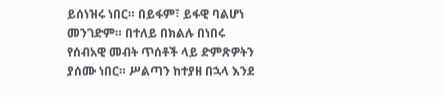ይሰነዝሩ ነበር። በይፋም፣ ይፋዊ ባልሆነ መንገድም። በተለይ በክልሉ በነበሩ የሰብአዊ መብት ጥሰቶች ላይ ድምጽዎትን ያሰሙ ነበር። ሥልጣን ከተያዘ በኋላ እንደ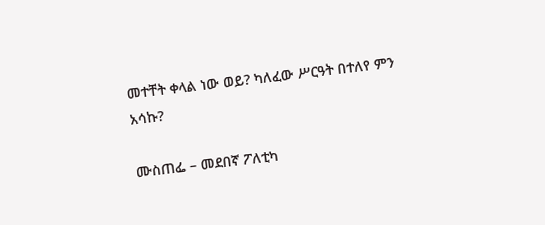መተቸት ቀላል ነው ወይ? ካለፈው ሥርዓት በተለየ ምን አሳኩ?

ሙስጠፌ – መደበኛ ፖለቲካ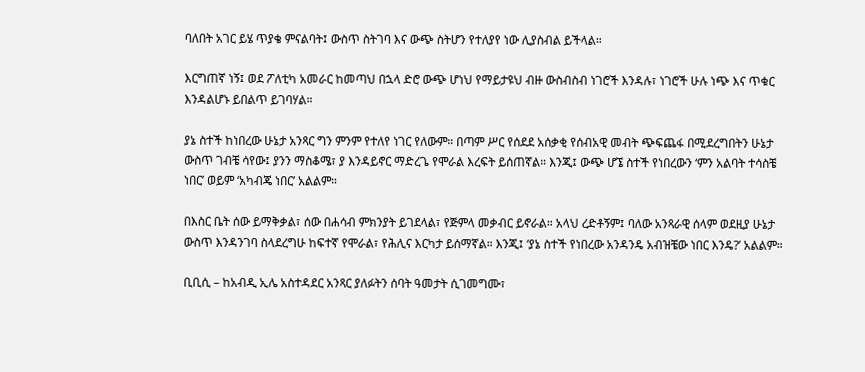ባለበት አገር ይሄ ጥያቄ ምናልባት፤ ውስጥ ስትገባ እና ውጭ ስትሆን የተለያየ ነው ሊያስብል ይችላል።

እርግጠኛ ነኝ፤ ወደ ፖለቲካ አመራር ከመጣህ በኋላ ድሮ ውጭ ሆነህ የማይታዩህ ብዙ ውስብስብ ነገሮች እንዳሉ፣ ነገሮች ሁሉ ነጭ እና ጥቁር እንዳልሆኑ ይበልጥ ይገባሃል።

ያኔ ስተች ከነበረው ሁኔታ አንጻር ግን ምንም የተለየ ነገር የለውም። በጣም ሥር የሰደደ አሰቃቂ የሰብአዊ መብት ጭፍጨፋ በሚደረግበትን ሁኔታ ውስጥ ገብቼ ሳየው፤ ያንን ማስቆሜ፣ ያ እንዳይኖር ማድረጌ የሞራል እረፍት ይሰጠኛል። እንጂ፤ ውጭ ሆኜ ስተች የነበረውን ‘ምን አልባት ተሳስቼ ነበር’ ወይም ‘አካብጄ ነበር’ አልልም።

በእስር ቤት ሰው ይማቅቃል፣ ሰው በሐሳብ ምክንያት ይገደላል፣ የጅምላ መቃብር ይኖራል። አላህ ረድቶኝም፤ ባለው አንጻራዊ ሰላም ወደዚያ ሁኔታ ውስጥ እንዳንገባ ስላደረግሁ ከፍተኛ የሞራል፣ የሕሊና እርካታ ይሰማኛል። እንጂ፤ ‘ያኔ ስተች የነበረው አንዳንዴ አብዝቼው ነበር እንዴ?’ አልልም።

ቢቢሲ – ከአብዲ ኢሌ አስተዳደር አንጻር ያለፉትን ሰባት ዓመታት ሲገመግሙ፣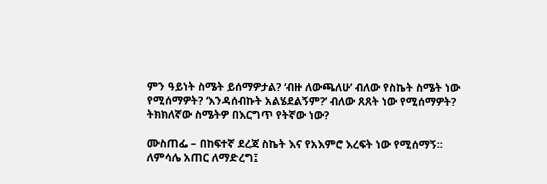ምን ዓይነት ስሜት ይሰማዎታል? ‘ብዙ ለውጫለሁ’ ብለው የስኬት ስሜት ነው የሚሰማዎት? ‘እንዳሰብኩት አልሄደልኝም?’ ብለው ጸጸት ነው የሚሰማዎት? ትክክለኛው ስሜትዎ በእርግጥ የትኛው ነው?

ሙስጠፌ – በከፍተኛ ደረጃ ስኬት እና የአእምሮ እረፍት ነው የሚሰማኝ። ለምሳሌ አጠር ለማድረግ፤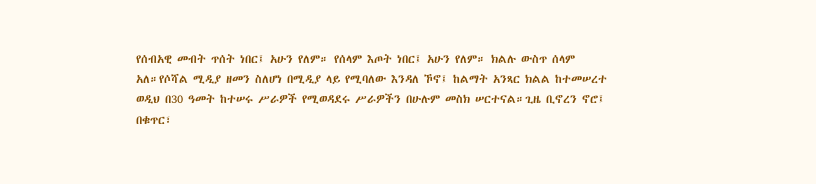የሰብአዊ መብት ጥሰት ነበር፤ አሁን የለም። የሰላም እጦት ነበር፤ አሁን የለም። ክልሉ ውስጥ ሰላም አለ።የሶሻል ሚዲያ ዘመን ስለሆነ በሚዲያ ላይ የሚባለው እንዳለ ኾኖ፤ ከልማት አንጻር ክልል ከተመሠረተ ወዲህ በ30 ዓመት ከተሠሩ ሥራዎች የሚወዳደሩ ሥራዎችን በሁሉም መስክ ሠርተናል።ጊዜ ቢኖረን ኖሮ፤ በቁጥር፣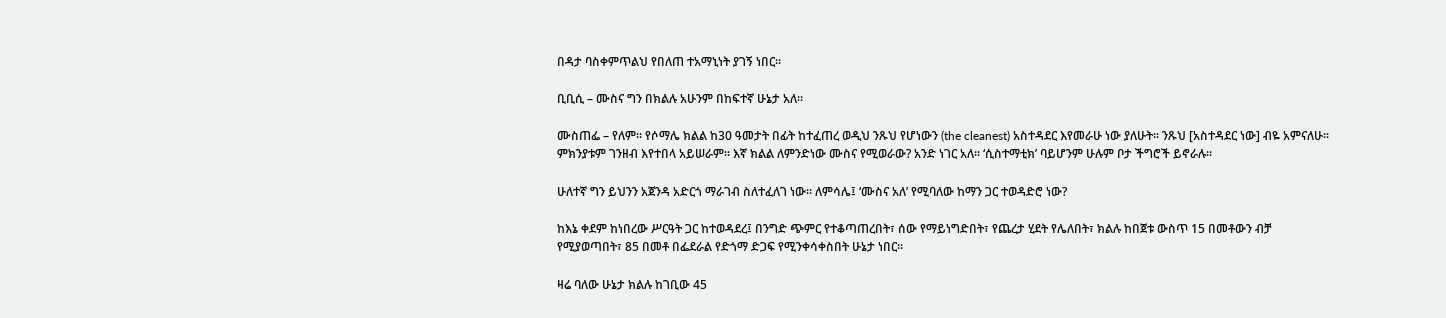በዳታ ባስቀምጥልህ የበለጠ ተአማኒነት ያገኝ ነበር።

ቢቢሲ – ሙስና ግን በክልሉ አሁንም በከፍተኛ ሁኔታ አለ።

ሙስጠፌ – የለም። የሶማሌ ክልል ከ30 ዓመታት በፊት ከተፈጠረ ወዲህ ንጹህ የሆነውን (the cleanest) አስተዳደር እየመራሁ ነው ያለሁት። ንጹህ [አስተዳደር ነው] ብዬ አምናለሁ። ምክንያቱም ገንዘብ እየተበላ አይሠራም። እኛ ክልል ለምንድነው ሙስና የሚወራው? አንድ ነገር አለ። ‘ሲስተማቲክ’ ባይሆንም ሁሉም ቦታ ችግሮች ይኖራሉ።

ሁለተኛ ግን ይህንን አጀንዳ አድርጎ ማራገብ ስለተፈለገ ነው። ለምሳሌ፤ ‘ሙስና አለ’ የሚባለው ከማን ጋር ተወዳድሮ ነው?

ከእኔ ቀደም ከነበረው ሥርዓት ጋር ከተወዳደረ፤ በንግድ ጭምር የተቆጣጠረበት፣ ሰው የማይነግድበት፣ የጨረታ ሂደት የሌለበት፣ ክልሉ ከበጀቱ ውስጥ 15 በመቶውን ብቻ የሚያወጣበት፣ 85 በመቶ በፌደራል የድጎማ ድጋፍ የሚንቀሳቀስበት ሁኔታ ነበር።

ዛሬ ባለው ሁኔታ ክልሉ ከገቢው 45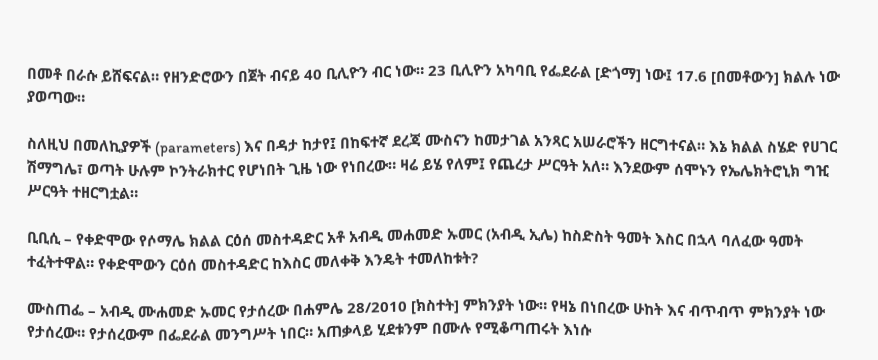በመቶ በራሱ ይሸፍናል። የዘንድሮውን በጀት ብናይ 40 ቢሊዮን ብር ነው። 23 ቢሊዮን አካባቢ የፌደራል [ድጎማ] ነው፤ 17.6 [በመቶውን] ክልሉ ነው ያወጣው።

ስለዚህ በመለኪያዎች (parameters) እና በዳታ ከታየ፤ በከፍተኛ ደረጃ ሙስናን ከመታገል አንጻር አሠራሮችን ዘርግተናል። እኔ ክልል ስሄድ የሀገር ሽማግሌ፣ ወጣት ሁሉም ኮንትራክተር የሆነበት ጊዜ ነው የነበረው። ዛሬ ይሄ የለም፤ የጨረታ ሥርዓት አለ። እንደውም ሰሞኑን የኤሌክትሮኒክ ግዢ ሥርዓት ተዘርግቷል።

ቢቢሲ – የቀድሞው የሶማሌ ክልል ርዕሰ መስተዳድር አቶ አብዲ መሐመድ ኡመር (አብዲ ኢሌ) ከስድስት ዓመት እስር በኋላ ባለፈው ዓመት ተፈትተዋል። የቀድሞውን ርዕሰ መስተዳድር ከእስር መለቀቅ እንዴት ተመለከቱት?

ሙስጠፌ – አብዲ ሙሐመድ ኡመር የታሰረው በሐምሌ 28/2010 [ክስተት] ምክንያት ነው። የዛኔ በነበረው ሁከት እና ብጥብጥ ምክንያት ነው የታሰረው። የታሰረውም በፌደራል መንግሥት ነበር። አጠቃላይ ሂደቱንም በሙሉ የሚቆጣጠሩት እነሱ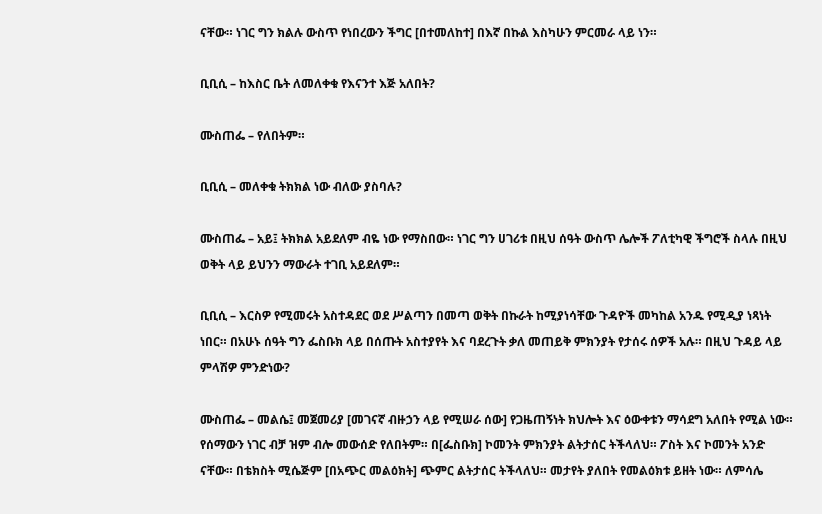ናቸው። ነገር ግን ክልሉ ውስጥ የነበረውን ችግር [በተመለከተ] በእኛ በኩል እስካሁን ምርመራ ላይ ነን።

ቢቢሲ – ከእስር ቤት ለመለቀቁ የእናንተ እጅ አለበት?

ሙስጠፌ – የለበትም።

ቢቢሲ – መለቀቁ ትክክል ነው ብለው ያስባሉ?

ሙስጠፌ – አይ፤ ትክክል አይደለም ብዬ ነው የማስበው። ነገር ግን ሀገሪቱ በዚህ ሰዓት ውስጥ ሌሎች ፖለቲካዊ ችግሮች ስላሉ በዚህ ወቅት ላይ ይህንን ማውራት ተገቢ አይደለም።

ቢቢሲ – እርስዎ የሚመሩት አስተዳደር ወደ ሥልጣን በመጣ ወቅት በኩራት ከሚያነሳቸው ጉዳዮች መካከል አንዱ የሚዲያ ነጻነት ነበር። በአሁኑ ሰዓት ግን ፌስቡክ ላይ በሰጡት አስተያየት እና ባደረጉት ቃለ መጠይቅ ምክንያት የታሰሩ ሰዎች አሉ። በዚህ ጉዳይ ላይ ምላሽዎ ምንድነው?

ሙስጠፌ – መልሴ፤ መጀመሪያ [መገናኛ ብዙኃን ላይ የሚሠራ ሰው] የጋዜጠኝነት ክህሎት እና ዕውቀቱን ማሳደግ አለበት የሚል ነው። የሰማውን ነገር ብቻ ዝም ብሎ መውሰድ የለበትም። በ[ፌስቡክ] ኮመንት ምክንያት ልትታሰር ትችላለህ። ፖስት እና ኮመንት አንድ ናቸው። በቴክስት ሚሴጅም [በአጭር መልዕክት] ጭምር ልትታሰር ትችላለህ። መታየት ያለበት የመልዕክቱ ይዘት ነው። ለምሳሌ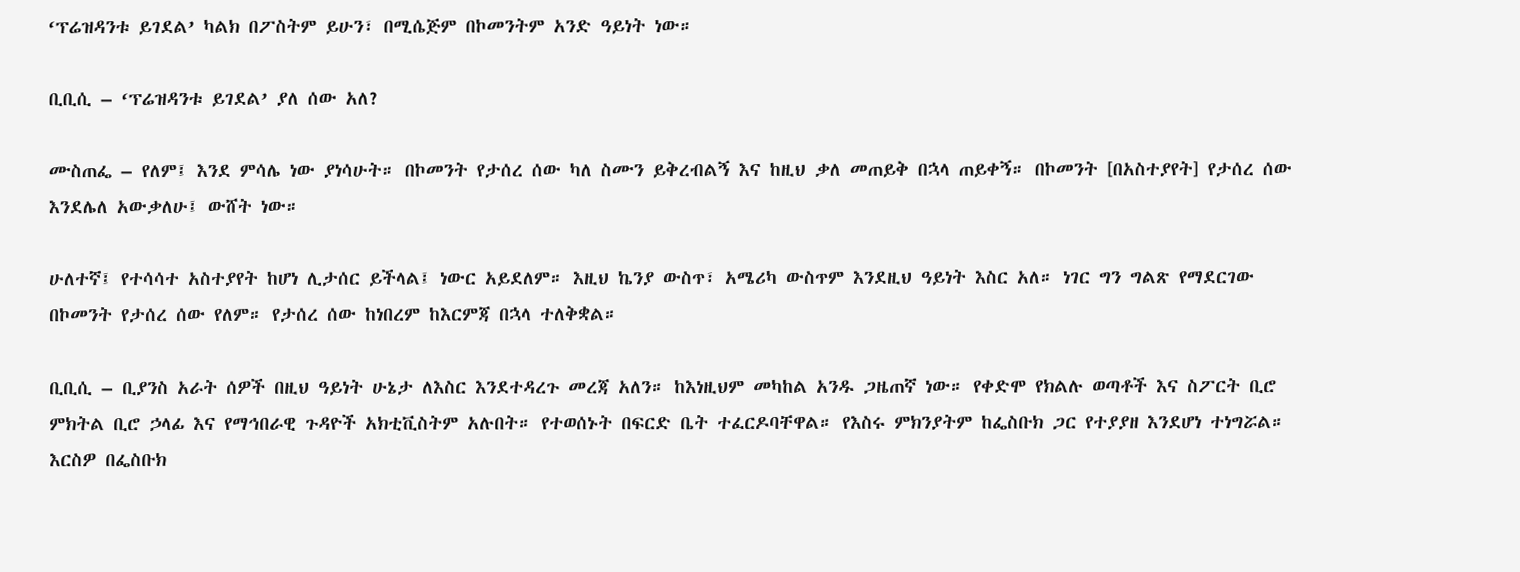‘ፕሬዝዳንቱ ይገደል’ ካልክ በፖስትም ይሁን፣ በሚሴጅም በኮመንትም አንድ ዓይነት ነው።

ቢቢሲ – ‘ፕሬዝዳንቱ ይገደል’ ያለ ሰው አለ?

ሙስጠፌ – የለም፤ እንደ ምሳሌ ነው ያነሳሁት። በኮመንት የታሰረ ሰው ካለ ስሙን ይቅረብልኝ እና ከዚህ ቃለ መጠይቅ በኋላ ጠይቀኝ። በኮመንት [በአስተያየት] የታሰረ ሰው እንደሌለ አውቃለሁ፤ ውሸት ነው።

ሁለተኛ፤ የተሳሳተ አስተያየት ከሆነ ሊታሰር ይችላል፤ ነውር አይደለም። እዚህ ኬንያ ውስጥ፣ አሜሪካ ውስጥም እንደዚህ ዓይነት እስር አለ። ነገር ግን ግልጽ የማደርገው በኮመንት የታሰረ ሰው የለም። የታሰረ ሰው ከነበረም ከእርምጃ በኋላ ተለቅቋል።

ቢቢሲ – ቢያንስ አራት ሰዎች በዚህ ዓይነት ሁኔታ ለእስር እንደተዳረጉ መረጃ አለን። ከእነዚህም መካከል አንዱ ጋዜጠኛ ነው። የቀድሞ የክልሉ ወጣቶች እና ስፖርት ቢሮ ምክትል ቢሮ ኃላፊ እና የማኅበራዊ ጉዳዮች አክቲቪስትም አሉበት። የተወሰኑት በፍርድ ቤት ተፈርዶባቸዋል። የእስሩ ምክንያትም ከፌስቡክ ጋር የተያያዘ እንደሆነ ተነግሯል። እርስዎ በፌስቡክ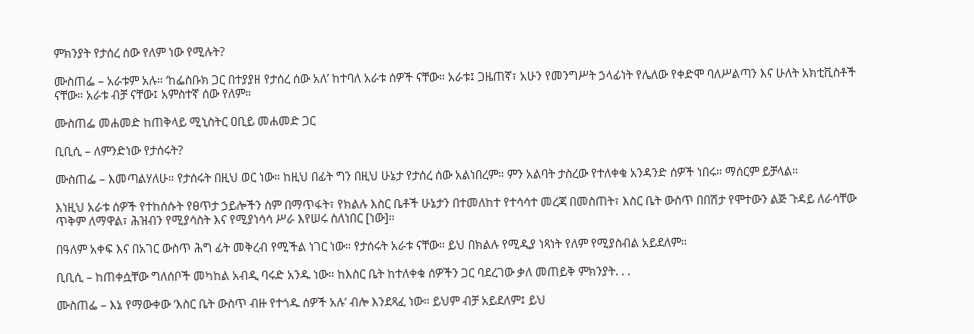ምክንያት የታሰረ ሰው የለም ነው የሚሉት?

ሙስጠፌ – አራቱም አሉ። ‘ከፌስቡክ ጋር በተያያዘ የታሰረ ሰው አለ’ ከተባለ አራቱ ሰዎች ናቸው። አራቱ፤ ጋዜጠኛ፣ አሁን የመንግሥት ኃላፊነት የሌለው የቀድሞ ባለሥልጣን እና ሁለት አክቲቪስቶች ናቸው። አራቱ ብቻ ናቸው፤ አምስተኛ ሰው የለም።

ሙስጠፌ መሐመድ ከጠቅላይ ሚኒስትር ዐቢይ መሐመድ ጋር

ቢቢሲ – ለምንድነው የታሰሩት?

ሙስጠፌ – እመጣልሃለሁ። የታሰሩት በዚህ ወር ነው። ከዚህ በፊት ግን በዚህ ሁኔታ የታሰረ ሰው አልነበረም። ምን አልባት ታስረው የተለቀቁ አንዳንድ ሰዎች ነበሩ። ማሰርም ይቻላል።

እነዚህ አራቱ ሰዎች የተከሰሱት የፀጥታ ኃይሎችን ስም በማጥፋት፣ የክልሉ እስር ቤቶች ሁኔታን በተመለከተ የተሳሳተ መረጃ በመስጠት፣ እስር ቤት ውስጥ በበሽታ የሞተውን ልጅ ጉዳይ ለራሳቸው ጥቅም ለማዋል፣ ሕዝብን የሚያሳስት እና የሚያነሳሳ ሥራ እየሠሩ ስለነበር [ነው]።

በዓለም አቀፍ እና በአገር ውስጥ ሕግ ፊት መቅረብ የሚችል ነገር ነው። የታሰሩት አራቱ ናቸው። ይህ በክልሉ የሚዲያ ነጻነት የለም የሚያስብል አይደለም።

ቢቢሲ – ከጠቀሷቸው ግለሰቦች መካከል አብዲ ባሩድ አንዱ ነው። ከእስር ቤት ከተለቀቁ ሰዎችን ጋር ባደረገው ቃለ መጠይቅ ምክንያት. . .

ሙስጠፌ – እኔ የማውቀው ‘እስር ቤት ውስጥ ብዙ የተጎዱ ሰዎች አሉ’ ብሎ እንደጻፈ ነው። ይህም ብቻ አይደለም፤ ይህ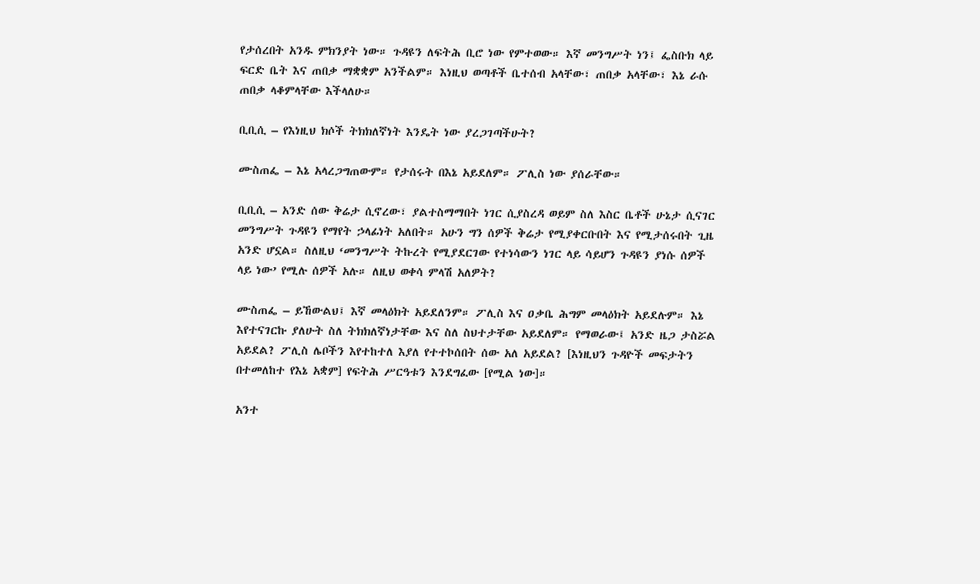የታሰረበት አንዱ ምክንያት ነው። ጉዳዩን ለፍትሕ ቢሮ ነው የምተወው። እኛ መንግሥት ነን፤ ፌስቡክ ላይ ፍርድ ቤት እና ጠበቃ ማቋቋም አንችልም። እነዚህ ወጣቶች ቤተሰብ አላቸው፣ ጠበቃ አላቸው፣ እኔ ራሱ ጠበቃ ላቆምላቸው እችላለሁ።

ቢቢሲ – የእነዚህ ክሶች ትክክለኛነት እንዴት ነው ያረጋገጣችሁት?

ሙስጠፌ – እኔ አላረጋግጠውም። የታሰሩት በእኔ አይደለም። ፖሊስ ነው ያሰራቸው።

ቢቢሲ – አንድ ሰው ቅሬታ ሲኖረው፣ ያልተስማማበት ነገር ሲያስረዳ ወይም ስለ እስር ቤቶች ሁኔታ ሲናገር መንግሥት ጉዳዩን የማየት ኃላፊነት አለበት። አሁን ግን ሰዎች ቅሬታ የሚያቀርቡበት እና የሚታሰሩበት ጊዜ አንድ ሆኗል። ስለዚህ ‘መንግሥት ትኩረት የሚያደርገው የተነሳውን ነገር ላይ ሳይሆን ጉዳዩን ያነሱ ሰዎች ላይ ነው’ የሚሉ ሰዎች አሉ። ለዚህ ወቀሳ ምላሽ አለዎት?

ሙስጠፌ – ይኸውልህ፤ እኛ መላዕክት አይደለንም። ፖሊስ እና ዐቃቤ ሕግም መላዕክት አይደሉም። እኔ እየተናገርኩ ያለሁት ስለ ትክክለኛነታቸው እና ስለ ስህተታቸው አይደለም። የማወራው፤ አንድ ዜጋ ታስሯል አይደል? ፖሊስ ሌቦችን እየተከተለ እያለ የተተኮሰበት ሰው አለ አይደል? [እነዚህን ጉዳዮች መፍታትን በተመለከተ የእኔ አቋም] የፍትሕ ሥርዓቱን እንደግፈው [የሚል ነው]።

አንተ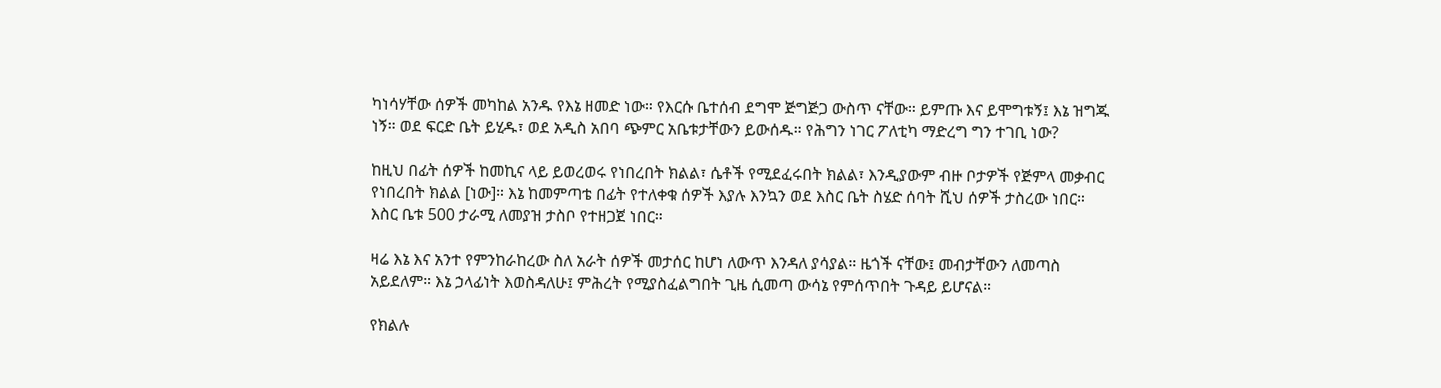ካነሳሃቸው ሰዎች መካከል አንዱ የእኔ ዘመድ ነው። የእርሱ ቤተሰብ ደግሞ ጅግጅጋ ውስጥ ናቸው። ይምጡ እና ይሞግቱኝ፤ እኔ ዝግጁ ነኝ። ወደ ፍርድ ቤት ይሂዱ፣ ወደ አዲስ አበባ ጭምር አቤቱታቸውን ይውሰዱ። የሕግን ነገር ፖለቲካ ማድረግ ግን ተገቢ ነው?

ከዚህ በፊት ሰዎች ከመኪና ላይ ይወረወሩ የነበረበት ክልል፣ ሴቶች የሚደፈሩበት ክልል፣ እንዲያውም ብዙ ቦታዎች የጅምላ መቃብር የነበረበት ክልል [ነው]። እኔ ከመምጣቴ በፊት የተለቀቁ ሰዎች እያሉ እንኳን ወደ እስር ቤት ስሄድ ሰባት ሺህ ሰዎች ታስረው ነበር። እስር ቤቱ 500 ታራሚ ለመያዝ ታስቦ የተዘጋጀ ነበር።

ዛሬ እኔ እና አንተ የምንከራከረው ስለ አራት ሰዎች መታሰር ከሆነ ለውጥ እንዳለ ያሳያል። ዜጎች ናቸው፤ መብታቸውን ለመጣስ አይደለም። እኔ ኃላፊነት እወስዳለሁ፤ ምሕረት የሚያስፈልግበት ጊዜ ሲመጣ ውሳኔ የምሰጥበት ጉዳይ ይሆናል።

የክልሉ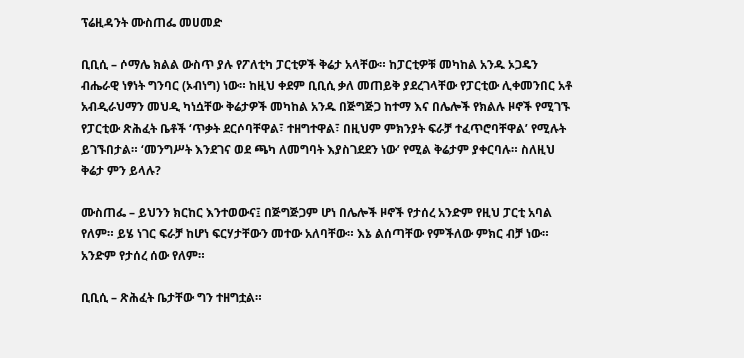ፕሬዚዳንት ሙስጠፌ መሀመድ

ቢቢሲ – ሶማሌ ክልል ውስጥ ያሉ የፖለቲካ ፓርቲዎች ቅሬታ አላቸው። ከፓርቲዎቹ መካከል አንዱ ኦጋዴን ብሔራዊ ነፃነት ግንባር (ኦብነግ) ነው። ከዚህ ቀደም ቢቢሲ ቃለ መጠይቅ ያደረገላቸው የፓርቲው ሊቀመንበር አቶ አብዲራህማን መህዲ ካነሷቸው ቅሬታዎች መካከል አንዱ በጅግጅጋ ከተማ እና በሌሎች የክልሉ ዞኖች የሚገኙ የፓርቲው ጽሕፈት ቤቶች ‘ጥቃት ደርሶባቸዋል፣ ተዘግተዋል፣ በዚህም ምክንያት ፍራቻ ተፈጥሮባቸዋል’ የሚሉት ይገኙበታል። ‘መንግሥት እንደገና ወደ ጫካ ለመግባት እያስገደደን ነው’ የሚል ቅሬታም ያቀርባሉ። ስለዚህ ቅሬታ ምን ይላሉ?

ሙስጠፌ – ይህንን ክርከር እንተወውና፤ በጅግጅጋም ሆነ በሌሎች ዞኖች የታሰረ አንድም የዚህ ፓርቲ አባል የለም። ይሄ ነገር ፍራቻ ከሆነ ፍርሃታቸውን መተው አለባቸው። እኔ ልሰጣቸው የምችለው ምክር ብቻ ነው። አንድም የታሰረ ሰው የለም።

ቢቢሲ – ጽሕፈት ቤታቸው ግን ተዘግቷል።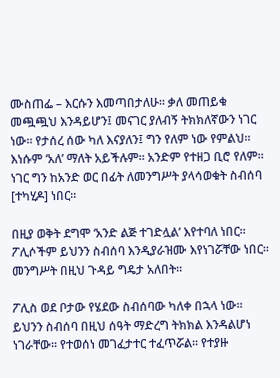ሙስጠፌ – እርሱን እመጣበታለሁ። ቃለ መጠይቁ መጯጯህ እንዳይሆን፤ መናገር ያለብኝ ትክክለኛውን ነገር ነው። የታሰረ ሰው ካለ እናያለን፤ ግን የለም ነው የምልህ። እነሱም ‘አለ’ ማለት አይችሉም። አንድም የተዘጋ ቢሮ የለም። ነገር ግን ከአንድ ወር በፊት ለመንግሥት ያላሳወቁት ስብሰባ [ተካሂዶ] ነበር።

በዚያ ወቅት ደግሞ ‘አንድ ልጅ ተገድሏል’ እየተባለ ነበር። ፖሊሶችም ይህንን ስብሰባ እንዲያራዝሙ እየነገሯቸው ነበር። መንግሥት በዚህ ጉዳይ ግዴታ አለበት።

ፖሊስ ወደ ቦታው የሄደው ስብሰባው ካለቀ በኋላ ነው። ይህንን ስብሰባ በዚህ ሰዓት ማድረግ ትክክል እንዳልሆነ ነገራቸው። የተወሰነ መገፈታተር ተፈጥሯል። የተያዙ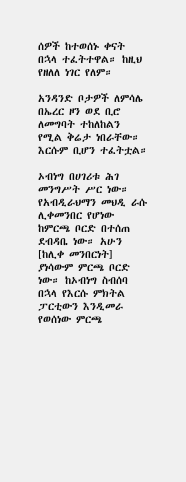ሰዎች ከተወሰኑ ቀናት በኋላ ተፈትተዋል። ከዚህ የዘለለ ነገር የለም።

አንዳንድ ቦታዎች ለምሳሌ በኤረር ዞን ወደ ቢሮ ለመግባት ተከለከልን የሚል ቅሬታ ነበራቸው። እርሱም ቢሆን ተፈትቷል።

ኦብነግ በሀገሪቱ ሕገ መንግሥት ሥር ነው። የአብዲራህማን መህዲ ራሱ ሊቀመንበር የሆነው ከምርጫ ቦርድ በተሰጠ ደብዳቤ ነው። አሁን [ከሊቀ መንበርነት] ያነሳውም ምርጫ ቦርድ ነው። ከኦብነግ ስብሰባ በኋላ የእርሱ ምክትል ፓርቲውን እንዲመራ የወሰነው ምርጫ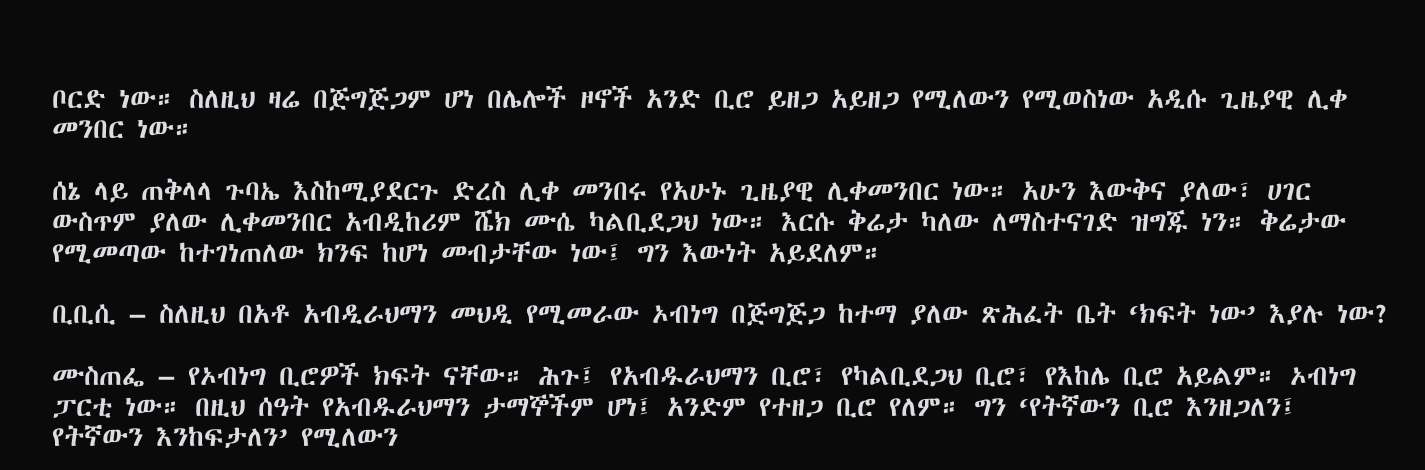ቦርድ ነው። ስለዚህ ዛሬ በጅግጅጋም ሆነ በሌሎች ዞኖች አንድ ቢሮ ይዘጋ አይዘጋ የሚለውን የሚወስነው አዲሱ ጊዜያዊ ሊቀ መንበር ነው።

ሰኔ ላይ ጠቅላላ ጉባኤ እስከሚያደርጉ ድረስ ሊቀ መንበሩ የአሁኑ ጊዜያዊ ሊቀመንበር ነው። አሁን እውቅና ያለው፣ ሀገር ውስጥም ያለው ሊቀመንበር አብዲከሪም ሼክ ሙሴ ካልቢደጋህ ነው። እርሱ ቅሬታ ካለው ለማስተናገድ ዝግጁ ነን። ቅሬታው የሚመጣው ከተገነጠለው ክንፍ ከሆነ መብታቸው ነው፤ ግን እውነት አይደለም።

ቢቢሲ – ስለዚህ በአቶ አብዲራህማን መህዲ የሚመራው ኦብነግ በጅግጅጋ ከተማ ያለው ጽሕፈት ቤት ‘ክፍት ነው’ እያሉ ነው?

ሙስጠፌ – የኦብነግ ቢሮዎች ክፍት ናቸው። ሕጉ፤ የአብዱራህማን ቢሮ፣ የካልቢደጋህ ቢሮ፣ የእከሌ ቢሮ አይልም። ኦብነግ ፓርቲ ነው። በዚህ ሰዓት የአብዱራህማን ታማኞችም ሆነ፤ አንድም የተዘጋ ቢሮ የለም። ግን ‘የትኛውን ቢሮ እንዘጋለን፤ የትኛውን እንከፍታለን’ የሚለውን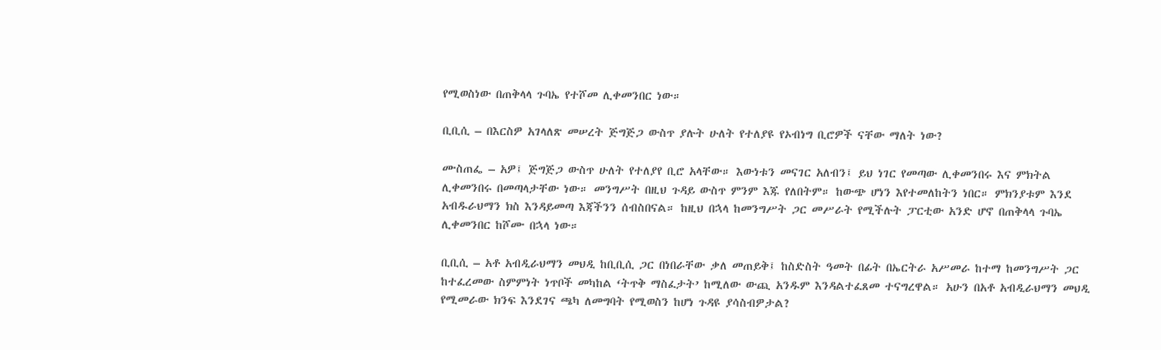የሚወስነው በጠቅላላ ጉባኤ የተሾመ ሊቀመንበር ነው።

ቢቢሲ – በእርስዎ አገላለጽ መሠረት ጅግጅጋ ውስጥ ያሉት ሁለት የተለያዩ የኦብነግ ቢሮዎች ናቸው ማለት ነው?

ሙስጠፌ – አዎ፤ ጅግጅጋ ውስጥ ሁለት የተለያየ ቢሮ አላቸው። እውነቱን መናገር አለብን፤ ይህ ነገር የመጣው ሊቀመንበሩ እና ምክትል ሊቀመንበሩ በመጣላታቸው ነው። መንግሥት በዚህ ጉዳይ ውስጥ ምንም እጁ የለበትም። ከውጭ ሆነን እየተመለከትን ነበር። ምክንያቱም እንደ አብዱራህማን ክስ እንዳይመጣ እጃችንን ሰብስበናል። ከዚህ በኋላ ከመንግሥት ጋር መሥራት የሚችሉት ፓርቲው አንድ ሆኖ በጠቅላላ ጉባኤ ሊቀመንበር ከሾሙ በኋላ ነው።

ቢቢሲ – አቶ አብዲራህማን መህዲ ከቢቢሲ ጋር በነበራቸው ቃለ መጠይቅ፤ ከስድስት ዓመት በፊት በኤርትራ አሥመራ ከተማ ከመንግሥት ጋር ከተፈረመው ስምምነት ነጥቦች መካከል ‘ትጥቅ ማስፈታት’ ከሚለው ውጪ አንዱም እንዳልተፈጸመ ተናግረዋል። አሁን በአቶ አብዲራህማን መህዲ የሚመራው ክንፍ እንደገና ጫካ ለመግባት የሚወስን ከሆነ ጉዳዩ ያሳስብዎታል?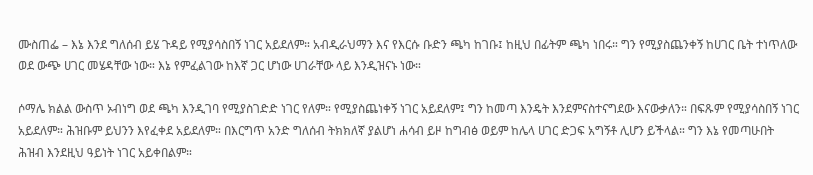ሙስጠፌ – እኔ እንደ ግለሰብ ይሄ ጉዳይ የሚያሳስበኝ ነገር አይደለም። አብዲራህማን እና የእርሱ ቡድን ጫካ ከገቡ፤ ከዚህ በፊትም ጫካ ነበሩ። ግን የሚያስጨንቀኝ ከሀገር ቤት ተነጥለው ወደ ውጭ ሀገር መሄዳቸው ነው። እኔ የምፈልገው ከእኛ ጋር ሆነው ሀገራቸው ላይ እንዲዝናኑ ነው።

ሶማሌ ክልል ውስጥ ኦብነግ ወደ ጫካ እንዲገባ የሚያስገድድ ነገር የለም። የሚያስጨነቀኝ ነገር አይደለም፤ ግን ከመጣ እንዴት እንደምናስተናግደው እናውቃለን። በፍጹም የሚያሳስበኝ ነገር አይደለም። ሕዝቡም ይህንን እየፈቀደ አይደለም። በእርግጥ አንድ ግለሰብ ትክክለኛ ያልሆነ ሐሳብ ይዞ ከግብፅ ወይም ከሌላ ሀገር ድጋፍ አግኝቶ ሊሆን ይችላል። ግን እኔ የመጣሁበት ሕዝብ እንደዚህ ዓይነት ነገር አይቀበልም።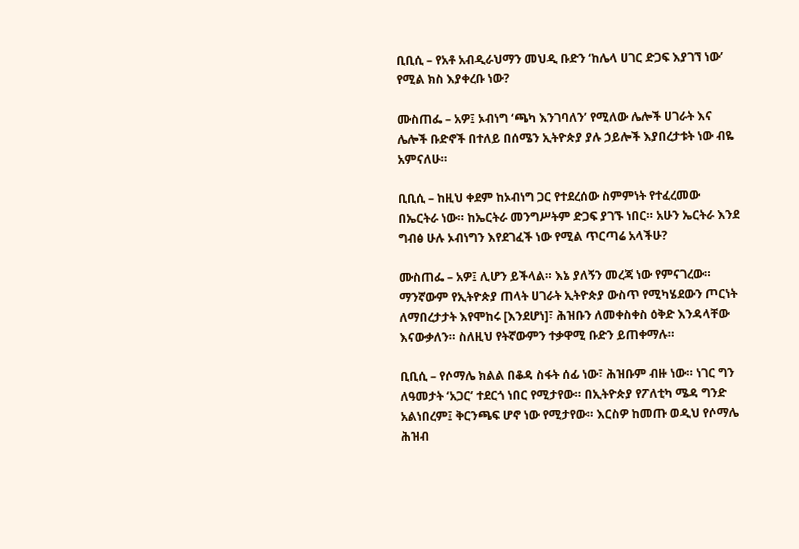ቢቢሲ – የአቶ አብዲራህማን መህዲ ቡድን ‘ከሌላ ሀገር ድጋፍ እያገኘ ነው’ የሚል ክስ እያቀረቡ ነው?

ሙስጠፌ – አዎ፤ ኦብነግ ‘ጫካ እንገባለን’ የሚለው ሌሎች ሀገራት እና ሌሎች ቡድኖች በተለይ በሰሜን ኢትዮጵያ ያሉ ኃይሎች እያበረታቱት ነው ብዬ አምናለሁ።

ቢቢሲ – ከዚህ ቀደም ከኦብነግ ጋር የተደረሰው ስምምነት የተፈረመው በኤርትራ ነው። ከኤርትራ መንግሥትም ድጋፍ ያገኙ ነበር። አሁን ኤርትራ እንደ ግብፅ ሁሉ ኦብነግን እየደገፈች ነው የሚል ጥርጣሬ አላችሁ?

ሙስጠፌ – አዎ፤ ሊሆን ይችላል። እኔ ያለኝን መረጃ ነው የምናገረው። ማንኛውም የኢትዮጵያ ጠላት ሀገራት ኢትዮጵያ ውስጥ የሚካሄደውን ጦርነት ለማበረታታት እየሞከሩ [እንደሆነ]፣ ሕዝቡን ለመቀስቀስ ዕቅድ እንዳላቸው እናውቃለን። ስለዚህ የትኛውምን ተቃዋሚ ቡድን ይጠቀማሉ።

ቢቢሲ – የሶማሌ ክልል በቆዳ ስፋት ሰፊ ነው፣ ሕዝቡም ብዙ ነው። ነገር ግን ለዓመታት ‘አጋር’ ተደርጎ ነበር የሚታየው። በኢትዮጵያ የፖለቲካ ሜዳ ግንድ አልነበረም፤ ቅርንጫፍ ሆኖ ነው የሚታየው። እርስዎ ከመጡ ወዲህ የሶማሌ ሕዝብ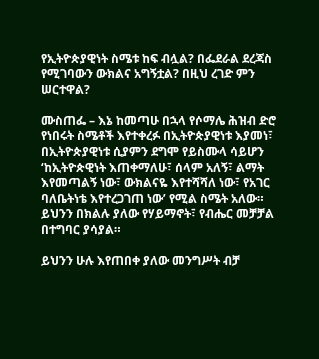የኢትዮጵያዊነት ስሜቱ ከፍ ብሏል? በፌደራል ደረጃስ የሚገባውን ውክልና አግኝቷል? በዚህ ረገድ ምን ሠርተዋል?

ሙስጠፌ – እኔ ከመጣሁ በኋላ የሶማሌ ሕዝብ ድሮ የነበሩት ስሜቶች እየተቀረፉ በኢትዮጵያዊነቱ እያመነ፣ በኢትዮጵያዊነቱ ሲያምን ደግሞ የይስሙላ ሳይሆን ‘ከኢትዮጵዊነት እጠቀማለሁ፣ ሰላም አለኝ፣ ልማት እየመጣልኝ ነው፣ ውክልናዬ እየተሻሻለ ነው፣ የአገር ባለቤትነቴ እየተረጋገጠ ነው’ የሚል ስሜት አለው። ይህንን በክልሉ ያለው የሃይማኖት፣ የብሔር መቻቻል በተግባር ያሳያል።

ይህንን ሁሉ እየጠበቀ ያለው መንግሥት ብቻ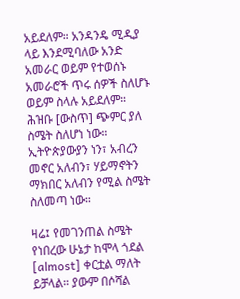አይደለም። አንዳንዴ ሚዲያ ላይ እንደሚባለው አንድ አመራር ወይም የተወሰኑ አመራሮች ጥሩ ሰዎች ስለሆኑ ወይም ስላሉ አይደለም። ሕዝቡ [ውስጥ] ጭምር ያለ ስሜት ስለሆነ ነው። ኢትዮጵያውያን ነን፣ አብረን መኖር አለብን፣ ሃይማኖትን ማክበር አለብን የሚል ስሜት ስለመጣ ነው።

ዛሬ፤ የመገንጠል ስሜት የነበረው ሁኔታ ከሞላ ጎደል [almost] ቀርቷል ማለት ይቻላል። ያውም በሶሻል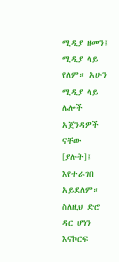ሚዲያ ዘመን፤ ሚዲያ ላይ የለም። አሁን ሚዲያ ላይ ሌሎች አጀንዳዎች ናቸው [ያሉት]፤ እየተራገበ አይደለም። ስለዚህ ድሮ ዳር ሆነን እናኮርፍ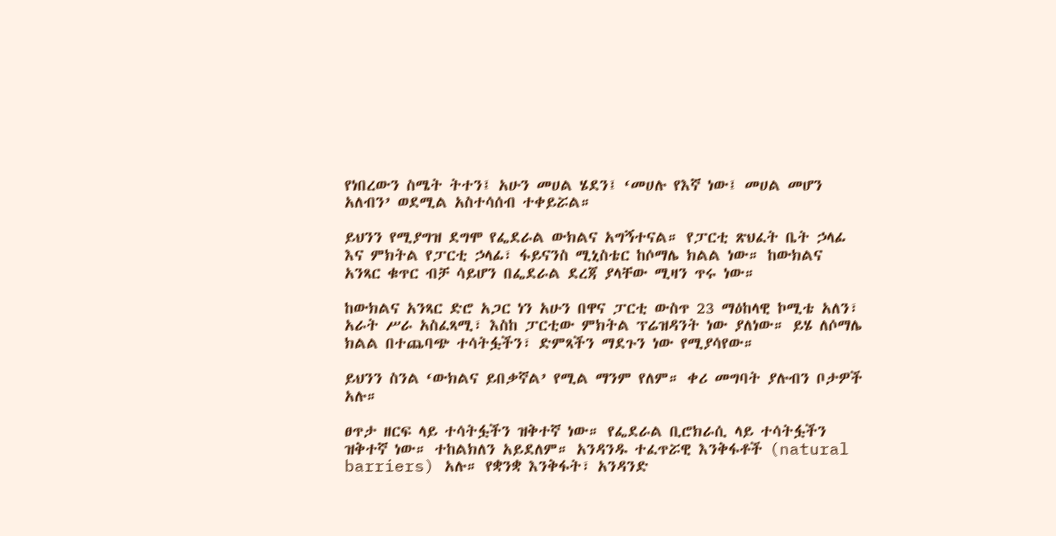የነበረውን ስሜት ትተን፤ አሁን መሀል ሄደን፤ ‘መሀሉ የእኛ ነው፤ መሀል መሆን አለብን’ ወደሚል አስተሳሰብ ተቀይሯል።

ይህንን የሚያግዝ ደግሞ የፌደራል ውክልና አግኝተናል። የፓርቲ ጽህፈት ቤት ኃላፊ እና ምክትል የፓርቲ ኃላፊ፣ ፋይናንስ ሚኒስቴር ከሶማሌ ክልል ነው። ከውክልና አንጻር ቁጥር ብቻ ሳይሆን በፌደራል ደረጃ ያላቸው ሚዛን ጥሩ ነው።

ከውክልና አንጻር ድሮ አጋር ነን አሁን በዋና ፓርቲ ውስጥ 23 ማዕከላዊ ኮሚቴ አለን፣ አራት ሥራ አስፈጻሚ፣ እስከ ፓርቲው ምክትል ፕሬዝዳንት ነው ያለነው። ይሄ ለሶማሌ ክልል በተጨባጭ ተሳትፏችን፣ ድምጻችን ማደጉን ነው የሚያሳየው።

ይህንን ስንል ‘ውክልና ይበቃኛል’ የሚል ማንም የለም። ቀሪ መግባት ያሉብን ቦታዎች አሉ።

ፀጥታ ዘርፍ ላይ ተሳትፏችን ዝቅተኛ ነው። የፌደራል ቢሮክራሲ ላይ ተሳትፏችን ዝቅተኛ ነው። ተከልክለን አይደለም። አንዳንዱ ተፈጥሯዊ እንቅፋቶች (natural barriers) አሉ። የቋንቋ እንቅፋት፣ አንዳንድ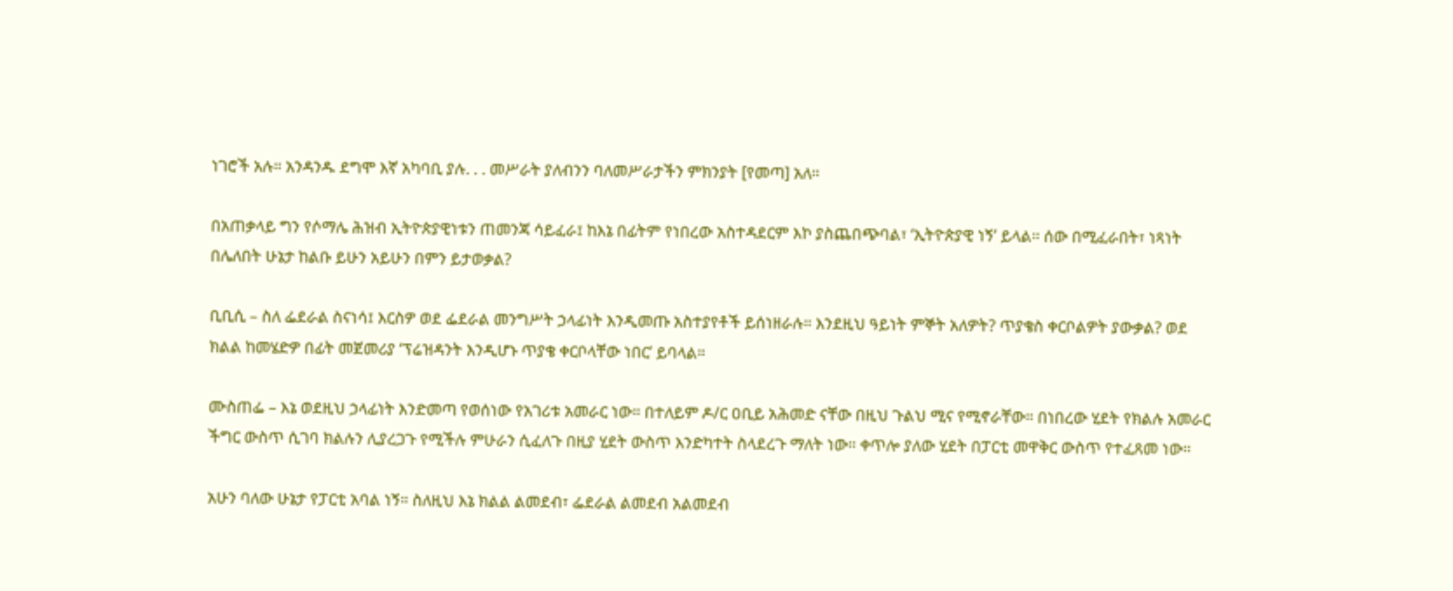ነገሮች አሉ። አንዳንዱ ደግሞ እኛ አካባቢ ያሉ. . . መሥራት ያለብንን ባለመሥራታችን ምክንያት [የመጣ] አለ።

በአጠቃላይ ግን የሶማሌ ሕዝብ ኢትዮጵያዊነቱን ጠመንጃ ሳይፈራ፤ ከእኔ በፊትም የነበረው አስተዳደርም እኮ ያስጨበጭባል፣ ‘ኢትዮጵያዊ ነኝ’ ይላል። ሰው በሚፈራበት፣ ነጻነት በሌለበት ሁኔታ ከልቡ ይሁን አይሁን በምን ይታወቃል?

ቢቢሲ – ስለ ፌደራል ስናነሳ፤ እርስዎ ወደ ፌደራል መንግሥት ኃላፊነት እንዲመጡ አስተያየቶች ይሰነዘራሉ። እንደዚህ ዓይነት ምኞት አለዎት? ጥያቄስ ቀርቦልዎት ያውቃል? ወደ ክልል ከመሄድዎ በፊት መጀመሪያ ‘ፕሬዝዳንት እንዲሆኑ ጥያቄ ቀርቦላቸው ነበር’ ይባላል።

ሙስጠፌ – እኔ ወደዚህ ኃላፊነት እንድመጣ የወሰነው የአገሪቱ አመራር ነው። በተለይም ዶ/ር ዐቢይ አሕመድ ናቸው በዚህ ጉልህ ሚና የሚኖራቸው። በነበረው ሂደት የክልሉ አመራር ችግር ውስጥ ሲገባ ክልሉን ሊያረጋጉ የሚችሉ ምሁራን ሲፈለጉ በዚያ ሂደት ውስጥ እንድካተት ስላደረጉ ማለት ነው። ቀጥሎ ያለው ሂደት በፓርቲ መዋቅር ውስጥ የተፈጸመ ነው።

አሁን ባለው ሁኔታ የፓርቲ አባል ነኝ። ስለዚህ እኔ ክልል ልመደብ፣ ፌደራል ልመደብ አልመደብ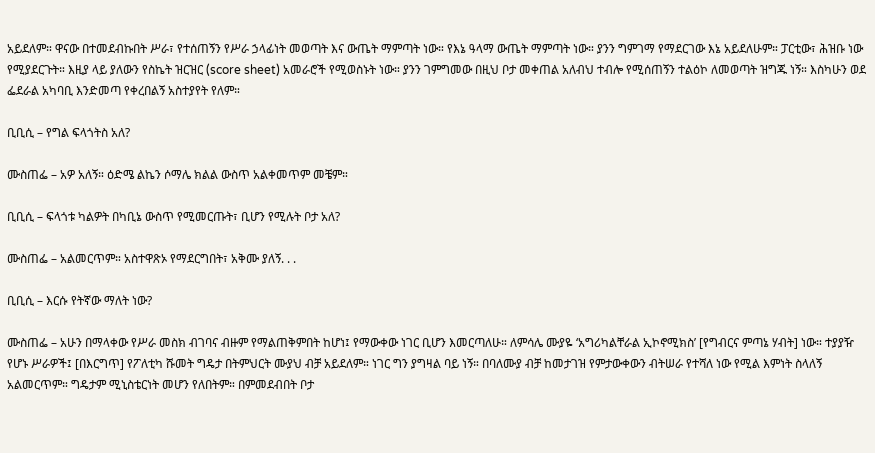አይደለም። ዋናው በተመደብኩበት ሥራ፣ የተሰጠኝን የሥራ ኃላፊነት መወጣት እና ውጤት ማምጣት ነው። የእኔ ዓላማ ውጤት ማምጣት ነው። ያንን ግምገማ የማደርገው እኔ አይደለሁም። ፓርቲው፣ ሕዝቡ ነው የሚያደርጉት። እዚያ ላይ ያለውን የስኬት ዝርዝር (score sheet) አመራሮች የሚወስኑት ነው። ያንን ገምግመው በዚህ ቦታ መቀጠል አለብህ ተብሎ የሚሰጠኝን ተልዕኮ ለመወጣት ዝግጁ ነኝ። እስካሁን ወደ ፌደራል አካባቢ እንድመጣ የቀረበልኝ አስተያየት የለም።

ቢቢሲ – የግል ፍላጎትስ አለ?

ሙስጠፌ – አዎ አለኝ። ዕድሜ ልኬን ሶማሌ ክልል ውስጥ አልቀመጥም መቼም።

ቢቢሲ – ፍላጎቱ ካልዎት በካቢኔ ውስጥ የሚመርጡት፣ ቢሆን የሚሉት ቦታ አለ?

ሙስጠፌ – አልመርጥም። አስተዋጽኦ የማደርግበት፣ አቅሙ ያለኝ. . .

ቢቢሲ – እርሱ የትኛው ማለት ነው?

ሙስጠፌ – አሁን በማላቀው የሥራ መስክ ብገባና ብዙም የማልጠቅምበት ከሆነ፤ የማውቀው ነገር ቢሆን እመርጣለሁ። ለምሳሌ ሙያዬ ‘አግሪካልቸራል ኢኮኖሚክስ’ [የግብርና ምጣኔ ሃብት] ነው። ተያያዥ የሆኑ ሥራዎች፤ [በእርግጥ] የፖለቲካ ሹመት ግዴታ በትምህርት ሙያህ ብቻ አይደለም። ነገር ግን ያግዛል ባይ ነኝ። በባለሙያ ብቻ ከመታገዝ የምታውቀውን ብትሠራ የተሻለ ነው የሚል እምነት ስላለኝ አልመርጥም። ግዴታም ሚኒስቴርነት መሆን የለበትም። በምመደብበት ቦታ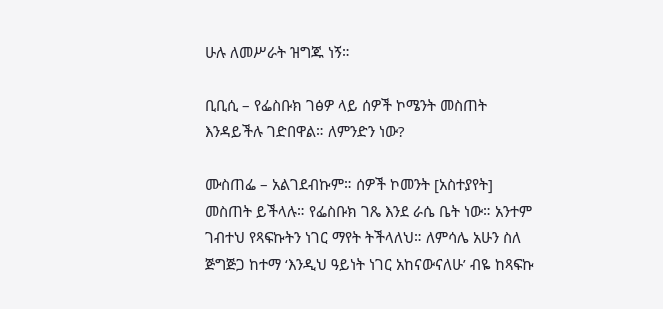ሁሉ ለመሥራት ዝግጁ ነኝ።

ቢቢሲ – የፌስቡክ ገፅዎ ላይ ሰዎች ኮሜንት መስጠት እንዳይችሉ ገድበዋል። ለምንድን ነው?

ሙስጠፌ – አልገደብኩም። ሰዎች ኮመንት [አስተያየት] መስጠት ይችላሉ። የፌስቡክ ገጼ እንደ ራሴ ቤት ነው። አንተም ገብተህ የጻፍኩትን ነገር ማየት ትችላለህ። ለምሳሌ አሁን ስለ ጅግጅጋ ከተማ ‘እንዲህ ዓይነት ነገር አከናውናለሁ’ ብዬ ከጻፍኩ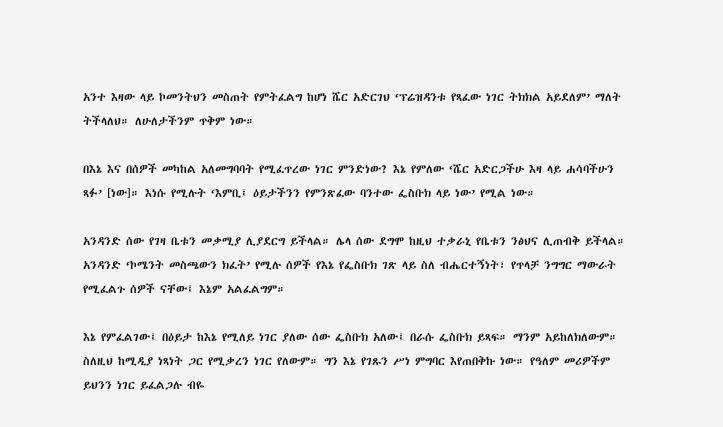አንተ እዛው ላይ ኮመንትህን መስጠት የምትፈልግ ከሆነ ሼር አድርገህ ‘ፕሬዝዳንቱ የጻፈው ነገር ትክክል አይደለም’ ማለት ትችላለህ። ለሁለታችንም ጥቅም ነው።

በእኔ እና በሰዎች መካከል አለመግባባት የሚፈጥረው ነገር ምንድነው? እኔ የምለው ‘ሼር አድርጋችሁ እዛ ላይ ሐሳባችሁን ጻፉ’ [ነው]። እነሱ የሚሉት ‘እምቢ፤ ዕይታችንን የምንጽፈው ባንተው ፌስቡክ ላይ ነው’ የሚል ነው።

አንዳንድ ሰው የገዛ ቤቱን መቃሚያ ሊያደርግ ይችላል። ሌላ ሰው ደግሞ ከዚህ ተቃራኒ የቤቱን ንፅህና ሊጠብቅ ይችላል። አንዳንድ ‘ኮሜንት መስጫውን ክፈት’ የሚሉ ሰዎች የእኔ የፌስቡክ ገጽ ላይ ስለ ብሔርተኝነት፣ የጥላቻ ንግግር ማውራት የሚፈልጉ ሰዎች ናቸው፤ እኔም አልፈልግም።

እኔ የምፈልገው፤ በዕይታ ከእኔ የሚለይ ነገር ያለው ሰው ፌስቡክ አለው፤ በራሱ ፌስቡክ ይጻፍ። ማንም አይከለክለውም። ስለዚህ ከሚዲያ ነጻነት ጋር የሚቃረን ነገር የለውም። ግን እኔ የገጹን ሥነ ምግባር እየጠበቅኩ ነው። የዓለም መሪዎችም ይህንን ነገር ይፈልጋሉ ብዬ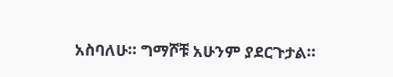አስባለሁ። ግማሾቹ አሁንም ያደርጉታል።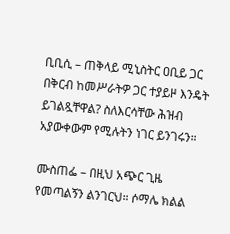ቢቢሲ – ጠቅላይ ሚኒስትር ዐቢይ ጋር በቅርብ ከመሥራትዎ ጋር ተያይዞ እንዴት ይገልጿቸዋል? ስለእርሳቸው ሕዝብ አያውቀውም የሚሉትን ነገር ይንገሩን።

ሙስጠፌ – በዚህ አጭር ጊዜ የመጣልኝን ልንገርህ። ሶማሌ ክልል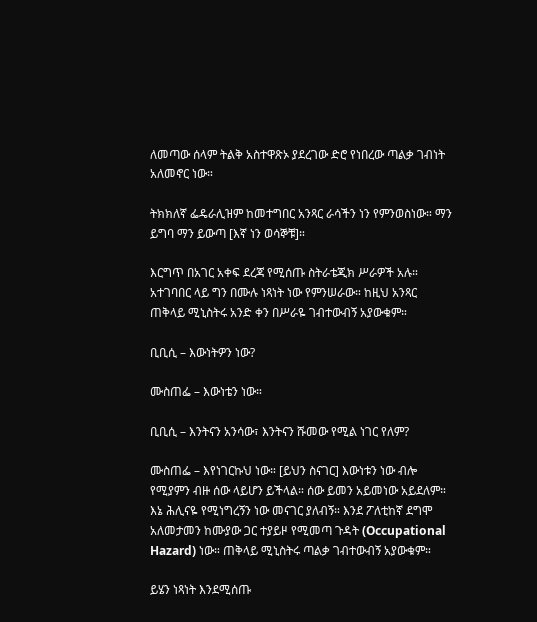ለመጣው ሰላም ትልቅ አስተዋጽኦ ያደረገው ድሮ የነበረው ጣልቃ ገብነት አለመኖር ነው።

ትክክለኛ ፌዴራሊዝም ከመተግበር አንጻር ራሳችን ነን የምንወስነው። ማን ይግባ ማን ይውጣ [እኛ ነን ወሳኞቹ]።

እርግጥ በአገር አቀፍ ደረጃ የሚሰጡ ስትራቴጂክ ሥራዎች አሉ። አተገባበር ላይ ግን በሙሉ ነጻነት ነው የምንሠራው። ከዚህ አንጻር ጠቅላይ ሚኒስትሩ አንድ ቀን በሥራዬ ገብተውብኝ አያውቁም።

ቢቢሲ – እውነትዎን ነው?

ሙስጠፌ – እውነቴን ነው።

ቢቢሲ – እንትናን አንሳው፣ እንትናን ሹመው የሚል ነገር የለም?

ሙስጠፌ – እየነገርኩህ ነው። [ይህን ስናገር] እውነቱን ነው ብሎ የሚያምን ብዙ ሰው ላይሆን ይችላል። ሰው ይመን አይመነው አይደለም። እኔ ሕሊናዬ የሚነግረኝን ነው መናገር ያለብኝ። እንደ ፖለቲከኛ ደግሞ አለመታመን ከሙያው ጋር ተያይዞ የሚመጣ ጉዳት (Occupational Hazard) ነው። ጠቅላይ ሚኒስትሩ ጣልቃ ገብተውብኝ አያውቁም።

ይሄን ነጻነት እንደሚሰጡ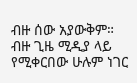ብዙ ሰው አያውቅም። ብዙ ጊዜ ሚዲያ ላይ የሚቀርበው ሁሉም ነገር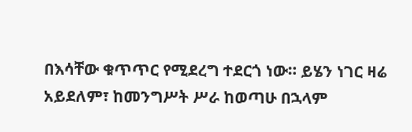በእሳቸው ቁጥጥር የሚደረግ ተደርጎ ነው። ይሄን ነገር ዛሬ አይደለም፣ ከመንግሥት ሥራ ከወጣሁ በኋላም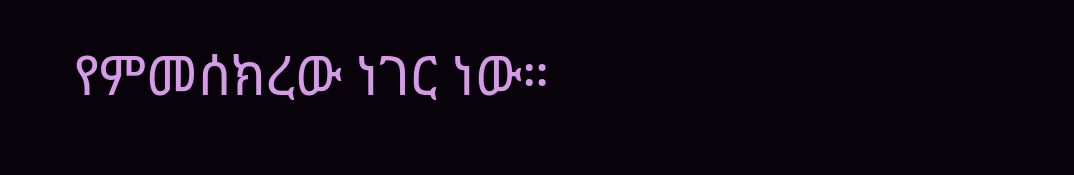የምመሰክረው ነገር ነው።